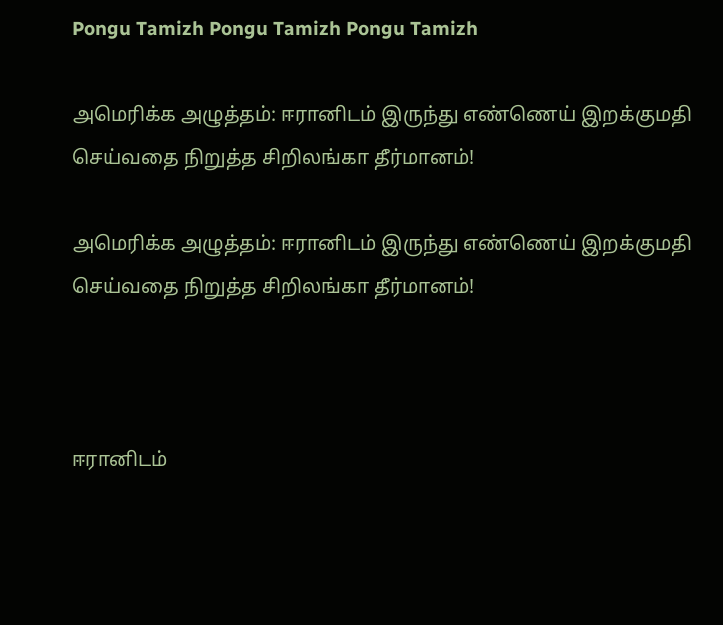Pongu Tamizh Pongu Tamizh Pongu Tamizh

அமெரிக்க அழுத்தம்: ஈரானிடம் இருந்து எண்ணெய் இறக்குமதி செய்வதை நிறுத்த சிறிலங்கா தீர்மானம்!

அமெரிக்க அழுத்தம்: ஈரானிடம் இருந்து எண்ணெய் இறக்குமதி செய்வதை நிறுத்த சிறிலங்கா தீர்மானம்!



ஈரானிடம்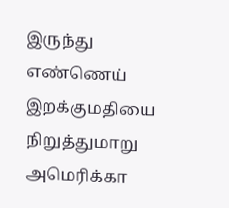இருந்து எண்ணெய் இறக்குமதியை நிறுத்துமாறு அமெரிக்கா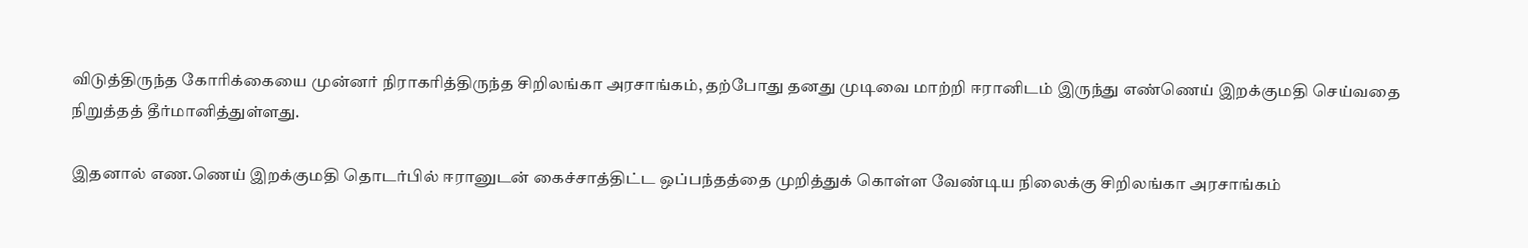விடுத்திருந்த கோரிக்கையை முன்னர் நிராகரித்திருந்த சிறிலங்கா அரசாங்கம், தற்போது தனது முடிவை மாற்றி ஈரானிடம் இருந்து எண்ணெய் இறக்குமதி செய்வதை நிறுத்தத் தீர்மானித்துள்ளது.

இதனால் எண.ணெய் இறக்குமதி தொடர்பில் ஈரானுடன் கைச்சாத்திட்ட ஒப்பந்தத்தை முறித்துக் கொள்ள வேண்டிய நிலைக்கு சிறிலங்கா அரசாங்கம்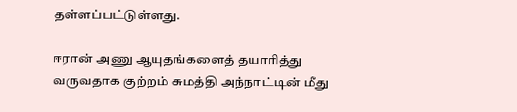தள்ளப்பட்டுள்ளது.

ஈரான் அணு ஆயுதங்களைத் தயாரித்து வருவதாக குற்றம் சுமத்தி அந்நாட்டின் மீது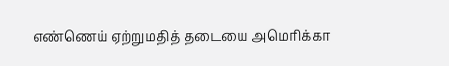எண்ணெய் ஏற்றுமதித் தடையை அமெரிக்கா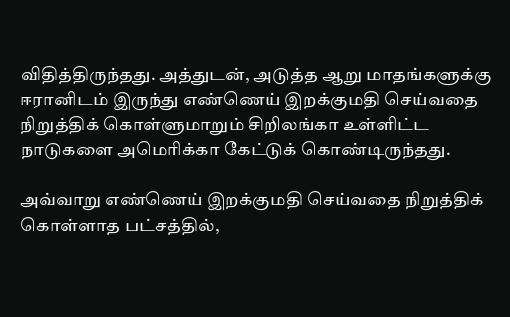விதித்திருந்தது. அத்துடன், அடுத்த ஆறு மாதங்களுக்கு ஈரானிடம் இருந்து எண்ணெய் இறக்குமதி செய்வதை நிறுத்திக் கொள்ளுமாறும் சிறிலங்கா உள்ளிட்ட நாடுகளை அமெரிக்கா கேட்டுக் கொண்டிருந்தது.

அவ்வாறு எண்ணெய் இறக்குமதி செய்வதை நிறுத்திக் கொள்ளாத பட்சத்தில்,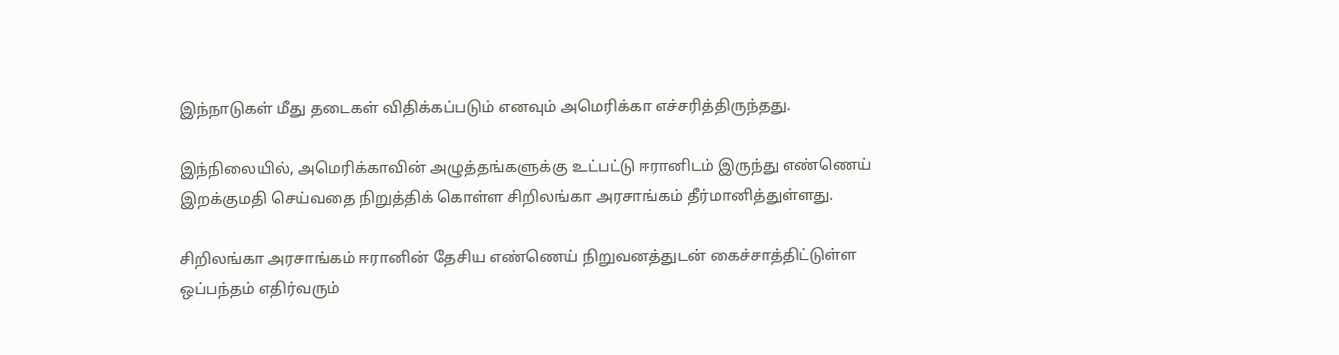இந்நாடுகள் மீது தடைகள் விதிக்கப்படும் எனவும் அமெரிக்கா எச்சரித்திருந்தது.

இந்நிலையில், அமெரிக்காவின் அழுத்தங்களுக்கு உட்பட்டு ஈரானிடம் இருந்து எண்ணெய் இறக்குமதி செய்வதை நிறுத்திக் கொள்ள சிறிலங்கா அரசாங்கம் தீர்மானித்துள்ளது.

சிறிலங்கா அரசாங்கம் ஈரானின் தேசிய எண்ணெய் நிறுவனத்துடன் கைச்சாத்திட்டுள்ள ஒப்பந்தம் எதிர்வரும்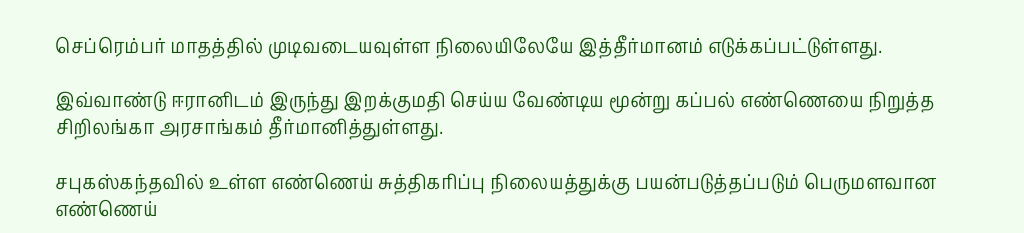செப்ரெம்பர் மாதத்தில் முடிவடையவுள்ள நிலையிலேயே இத்தீர்மானம் எடுக்கப்பட்டுள்ளது.

இவ்வாண்டு ஈரானிடம் இருந்து இறக்குமதி செய்ய வேண்டிய மூன்று கப்பல் எண்ணெயை நிறுத்த சிறிலங்கா அரசாங்கம் தீர்மானித்துள்ளது.

சபுகஸ்கந்தவில் உள்ள எண்ணெய் சுத்திகரிப்பு நிலையத்துக்கு பயன்படுத்தப்படும் பெருமளவான எண்ணெய்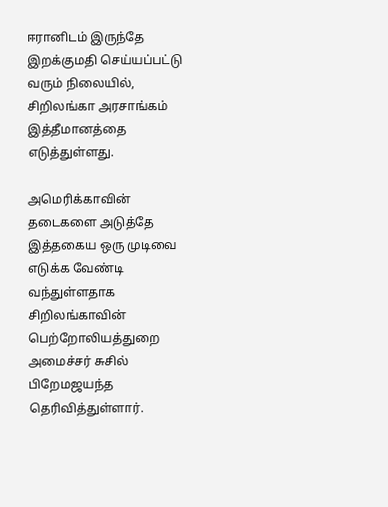ஈரானிடம் இருந்தே இறக்குமதி செய்யப்பட்டு வரும் நிலையில், சிறிலங்கா அரசாங்கம் இத்தீமானத்தை எடுத்துள்ளது.

அமெரிக்காவின் தடைகளை அடுத்தே இத்தகைய ஒரு முடிவை எடுக்க வேண்டி வந்துள்ளதாக சிறிலங்காவின் பெற்றோலியத்துறை அமைச்சர் சுசில் பிறேமஜயந்த தெரிவித்துள்ளார்.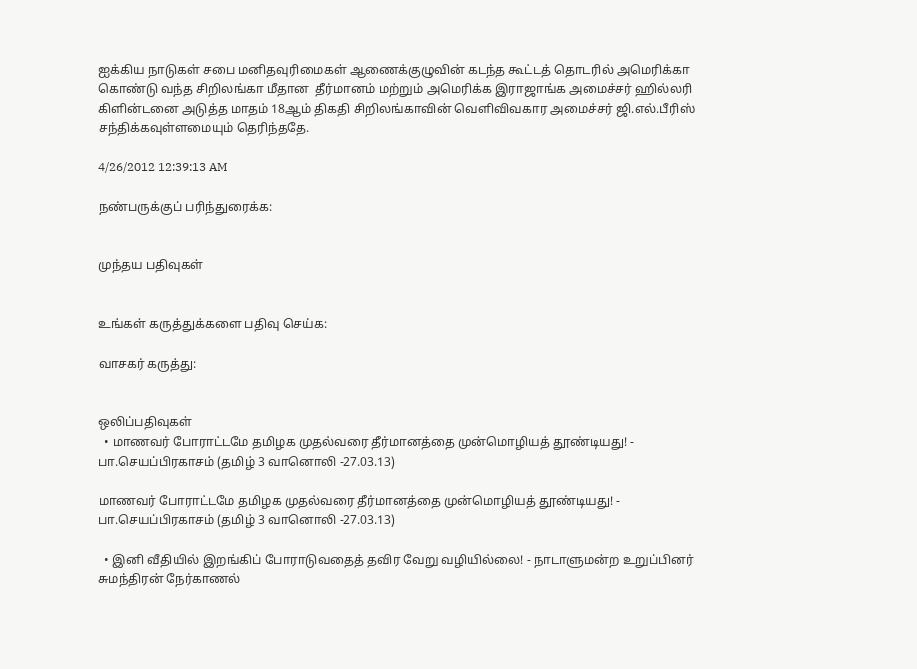ஐக்கிய நாடுகள் சபை மனிதவுரிமைகள் ஆணைக்குழுவின் கடந்த கூட்டத் தொடரில் அமெரிக்கா கொண்டு வந்த சிறிலங்கா மீதான  தீர்மானம் மற்றும் அமெரிக்க இராஜாங்க அமைச்சர் ஹில்லரி கிளின்டனை அடுத்த மாதம் 18ஆம் திகதி சிறிலங்காவின் வெளிவிவகார அமைச்சர் ஜி.எல்.பீரிஸ் சந்திக்கவுள்ளமையும் தெரிந்ததே.

4/26/2012 12:39:13 AM

நண்பருக்குப் பரிந்துரைக்க:


முந்தய பதிவுகள்


உங்கள் கருத்துக்களை பதிவு செய்க:

வாசகர் கருத்து:


ஒலிப்பதிவுகள்
  • மாணவர் போராட்டமே தமிழக முதல்வரை தீர்மானத்தை முன்மொழியத் தூண்டியது! - பா.செயப்பிரகாசம் (தமிழ் 3 வானொலி -27.03.13)

மாணவர் போராட்டமே தமிழக முதல்வரை தீர்மானத்தை முன்மொழியத் தூண்டியது! - பா.செயப்பிரகாசம் (தமிழ் 3 வானொலி -27.03.13)

  • இனி வீதியில் இறங்கிப் போராடுவதைத் தவிர வேறு வழியில்லை! - நாடாளுமன்ற உறுப்பினர் சுமந்திரன் நேர்காணல்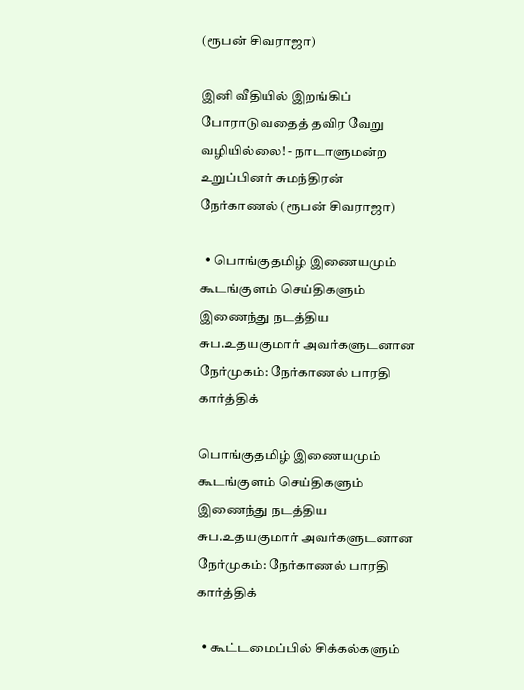(ரூபன் சிவராஜா)

இனி வீதியில் இறங்கிப் போராடுவதைத் தவிர வேறு வழியில்லை! - நாடாளுமன்ற உறுப்பினர் சுமந்திரன் நேர்காணல் (ரூபன் சிவராஜா)

  • பொங்குதமிழ் இணையமும் கூடங்குளம் செய்திகளும் இணைந்து நடத்திய சுப.உதயகுமார் அவர்களுடனான நேர்முகம்: நேர்காணல் பாரதி கார்த்திக்

பொங்குதமிழ் இணையமும் கூடங்குளம் செய்திகளும் இணைந்து நடத்திய சுப.உதயகுமார் அவர்களுடனான நேர்முகம்: நேர்காணல் பாரதி கார்த்திக்

  • கூட்டமைப்பில் சிக்கல்களும்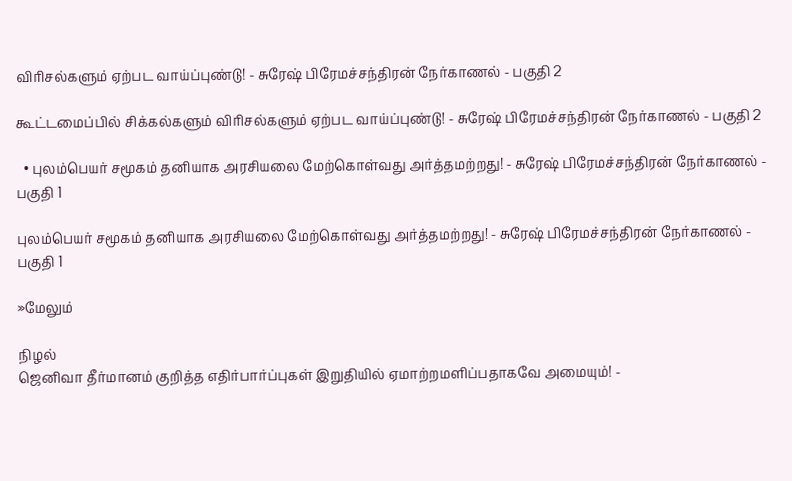விரிசல்களும் ஏற்பட வாய்ப்புண்டு! - சுரேஷ் பிரேமச்சந்திரன் நேர்காணல் - பகுதி 2

கூட்டமைப்பில் சிக்கல்களும் விரிசல்களும் ஏற்பட வாய்ப்புண்டு! - சுரேஷ் பிரேமச்சந்திரன் நேர்காணல் - பகுதி 2

  • புலம்பெயர் சமூகம் தனியாக அரசியலை மேற்கொள்வது அர்த்தமற்றது! - சுரேஷ் பிரேமச்சந்திரன் நேர்காணல் - பகுதி 1

புலம்பெயர் சமூகம் தனியாக அரசியலை மேற்கொள்வது அர்த்தமற்றது! - சுரேஷ் பிரேமச்சந்திரன் நேர்காணல் - பகுதி 1

»மேலும்

நிழல்
ஜெனிவா தீர்மானம் குறித்த எதிர்பார்ப்புகள் இறுதியில் ஏமாற்றமளிப்பதாகவே அமையும்! -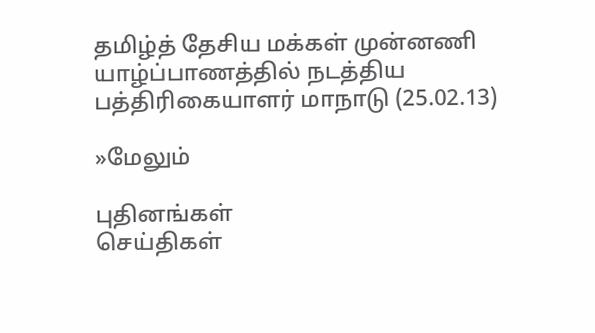தமிழ்த் தேசிய மக்கள் முன்னணி யாழ்ப்பாணத்தில் நடத்திய பத்திரிகையாளர் மாநாடு (25.02.13)

»மேலும்

புதினங்கள்
செய்திகள்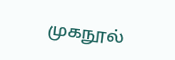முகநூல்